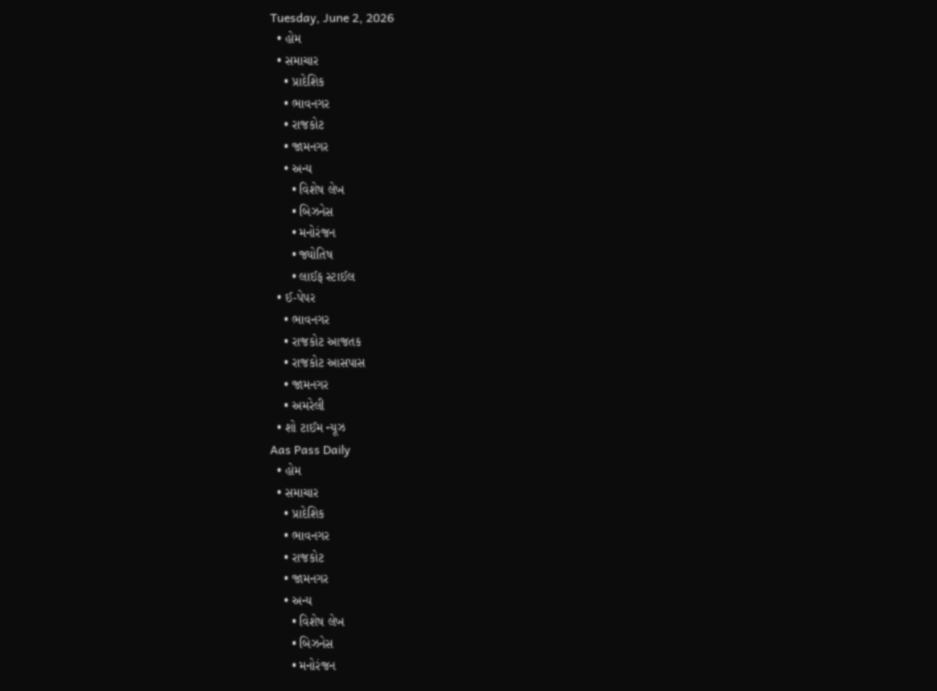Tuesday, June 2, 2026
  • હોમ
  • સમાચાર
    • પ્રાદેશિક
    • ભાવનગર
    • રાજકોટ
    • જામનગર
    • અન્ય
      • વિશેષ લેખ
      • બિઝનેસ
      • મનોરંજન
      • જ્યોતિષ
      • લાઈફ સ્ટાઈલ
  • ઈ-પેપર
    • ભાવનગર
    • રાજકોટ આજતક
    • રાજકોટ આસપાસ
    • જામનગર
    • અમરેલી
  • શો ટાઈમ ન્યૂઝ
Aas Pass Daily
  • હોમ
  • સમાચાર
    • પ્રાદેશિક
    • ભાવનગર
    • રાજકોટ
    • જામનગર
    • અન્ય
      • વિશેષ લેખ
      • બિઝનેસ
      • મનોરંજન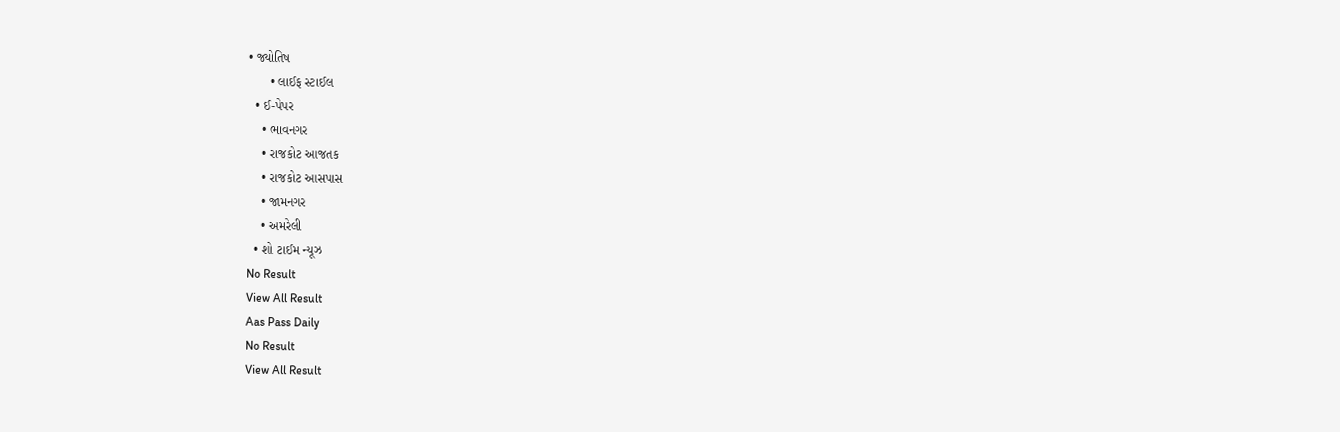• જ્યોતિષ
      • લાઈફ સ્ટાઈલ
  • ઈ-પેપર
    • ભાવનગર
    • રાજકોટ આજતક
    • રાજકોટ આસપાસ
    • જામનગર
    • અમરેલી
  • શો ટાઈમ ન્યૂઝ
No Result
View All Result
Aas Pass Daily
No Result
View All Result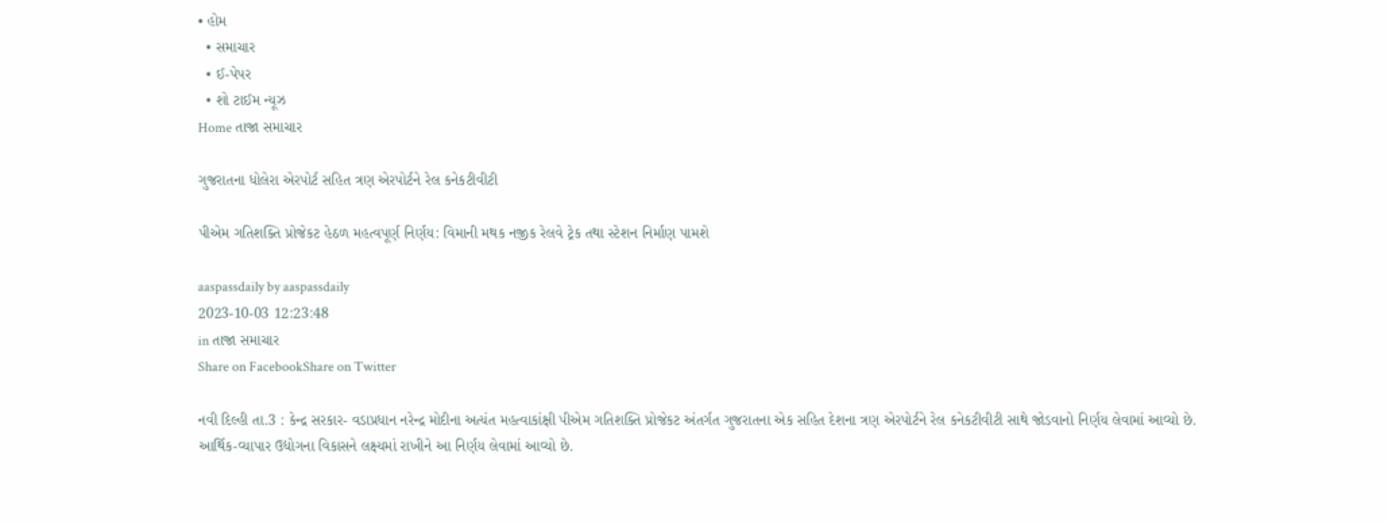• હોમ
  • સમાચાર
  • ઈ-પેપર
  • શો ટાઈમ ન્યૂઝ
Home તાજા સમાચાર

ગુજરાતના ધોલેરા એરપોર્ટ સહિત ત્રણ એરપોર્ટને રેલ કનેકટીવીટી

પીએમ ગતિશક્તિ પ્રોજેકટ હેઠળ મહત્વપૂર્ણ નિર્ણય: વિમાની મથક નજીક રેલવે ટ્રેક તથા સ્ટેશન નિર્માણ પામશે

aaspassdaily by aaspassdaily
2023-10-03 12:23:48
in તાજા સમાચાર
Share on FacebookShare on Twitter

નવી દિલ્હી તા.3 : કેન્દ્ર સરકાર- વડાપ્રધાન નરેન્દ્ર મોદીના અત્યંત મહત્વાકાંક્ષી પીએમ ગતિશક્તિ પ્રોજેકટ અંતર્ગત ગુજરાતના એક સહિત દેશના ત્રણ એરપોર્ટને રેલ કનેકટીવીટી સાથે જોડવાનો નિર્ણય લેવામાં આવ્યો છે. આર્થિક-વ્યાપાર ઉદ્યોગના વિકાસને લક્ષ્યમાં રાખીને આ નિર્ણય લેવામાં આવ્યો છે.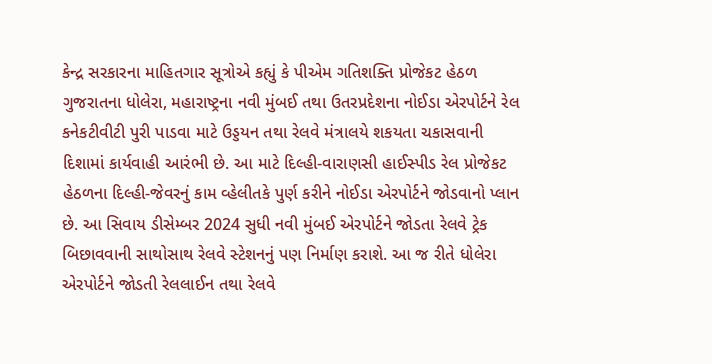કેન્દ્ર સરકારના માહિતગાર સૂત્રોએ કહ્યું કે પીએમ ગતિશક્તિ પ્રોજેકટ હેઠળ ગુજરાતના ધોલેરા, મહારાષ્ટ્રના નવી મુંબઈ તથા ઉતરપ્રદેશના નોઈડા એરપોર્ટને રેલ કનેકટીવીટી પુરી પાડવા માટે ઉડ્ડયન તથા રેલવે મંત્રાલયે શકયતા ચકાસવાની દિશામાં કાર્યવાહી આરંભી છે. આ માટે દિલ્હી-વારાણસી હાઈસ્પીડ રેલ પ્રોજેકટ હેઠળના દિલ્હી-જેવરનું કામ વ્હેલીતકે પુર્ણ કરીને નોઈડા એરપોર્ટને જોડવાનો પ્લાન છે. આ સિવાય ડીસેમ્બર 2024 સુધી નવી મુંબઈ એરપોર્ટને જોડતા રેલવે ટ્રેક બિછાવવાની સાથોસાથ રેલવે સ્ટેશનનું પણ નિર્માણ કરાશે. આ જ રીતે ધોલેરા એરપોર્ટને જોડતી રેલલાઈન તથા રેલવે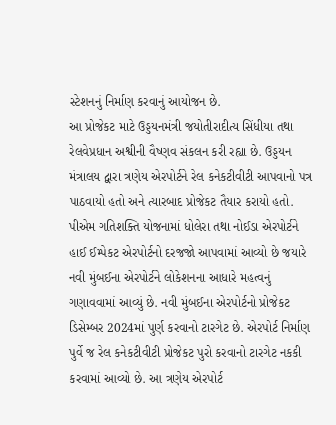સ્ટેશનનું નિર્માણ કરવાનું આયોજન છે.
આ પ્રોજેકટ માટે ઉડ્ડયનમંત્રી જયોતીરાદીત્ય સિંધીયા તથા રેલવેપ્રધાન અશ્વીની વૈષ્ણવ સંકલન કરી રહ્યા છે. ઉડ્ડયન મંત્રાલય દ્વારા ત્રણેય એરપોર્ટને રેલ કનેકટીવીટી આપવાનો પત્ર પાઠવાયો હતો અને ત્યારબાદ પ્રોજેકટ તૈયાર કરાયો હતો. પીએમ ગતિશક્તિ યોજનામાં ધોલેરા તથા નોઈડા એરપોર્ટને હાઈ ઈમ્પેકટ એરપોર્ટનો દરજજો આપવામાં આવ્યો છે જયારે નવી મુંબઈના એરપોર્ટને લોકેશનના આધારે મહત્વનું ગણાવવામાં આવ્યું છે. નવી મુંબઈના એરપોર્ટનો પ્રોજેકટ ડિસેમ્બર 2024માં પુર્ણ કરવાનો ટારગેટ છે. એરપોર્ટ નિર્માણ પુર્વે જ રેલ કનેકટીવીટી પ્રોજેકટ પુરો કરવાનો ટારગેટ નકકી કરવામાં આવ્યો છે. આ ત્રણેય એરપોર્ટ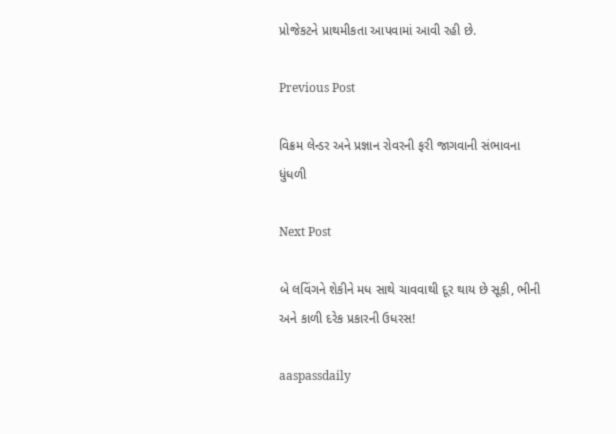પ્રોજેકટને પ્રાથમીકતા આપવામાં આવી રહી છે.

Previous Post

વિક્રમ લેન્ડર અને પ્રજ્ઞાન રોવરની ફરી જાગવાની સંભાવના ધુંધળી

Next Post

બે લવિંગને શેકીને મધ સાથે ચાવવાથી દૂર થાય છે સૂકી, ભીની અને કાળી દરેક પ્રકારની ઉધરસ!

aaspassdaily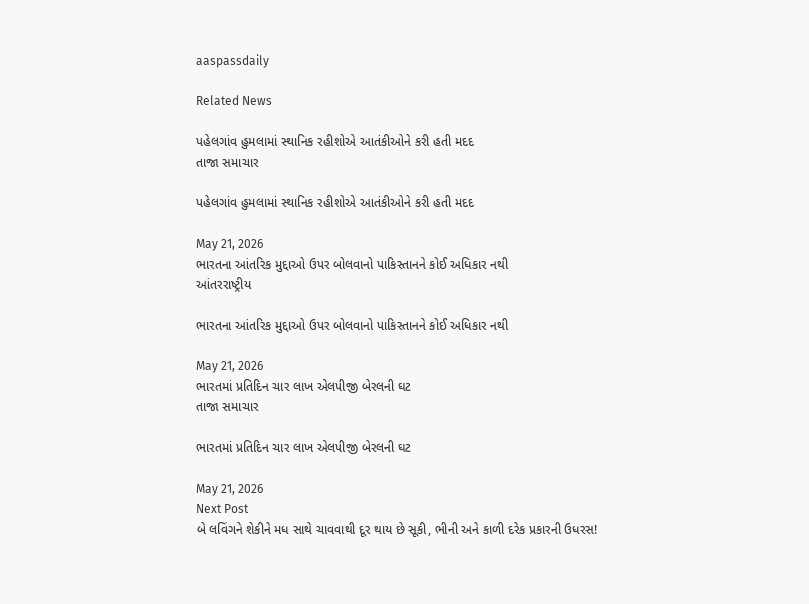aaspassdaily

Related News

પહેલગાંવ હુમલામાં સ્થાનિક રહીશોએ આતંકીઓને કરી હતી મદદ
તાજા સમાચાર

પહેલગાંવ હુમલામાં સ્થાનિક રહીશોએ આતંકીઓને કરી હતી મદદ

May 21, 2026
ભારતના આંતરિક મુદ્દાઓ ઉપર બોલવાનો પાકિસ્તાનને કોઈ અધિકાર નથી
આંતરરાષ્ટ્રીય

ભારતના આંતરિક મુદ્દાઓ ઉપર બોલવાનો પાકિસ્તાનને કોઈ અધિકાર નથી

May 21, 2026
ભારતમાં પ્રતિદિન ચાર લાખ એલપીજી બેરલની ઘટ
તાજા સમાચાર

ભારતમાં પ્રતિદિન ચાર લાખ એલપીજી બેરલની ઘટ

May 21, 2026
Next Post
બે લવિંગને શેકીને મધ સાથે ચાવવાથી દૂર થાય છે સૂકી, ભીની અને કાળી દરેક પ્રકારની ઉધરસ!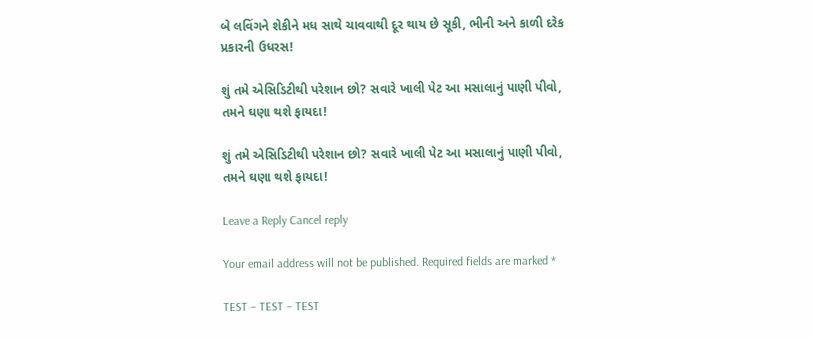બે લવિંગને શેકીને મધ સાથે ચાવવાથી દૂર થાય છે સૂકી, ભીની અને કાળી દરેક પ્રકારની ઉધરસ!

શું તમે એસિડિટીથી પરેશાન છો? સવારે ખાલી પેટ આ મસાલાનું પાણી પીવો, તમને ઘણા થશે ફાયદા!

શું તમે એસિડિટીથી પરેશાન છો? સવારે ખાલી પેટ આ મસાલાનું પાણી પીવો, તમને ઘણા થશે ફાયદા!

Leave a Reply Cancel reply

Your email address will not be published. Required fields are marked *

TEST – TEST – TEST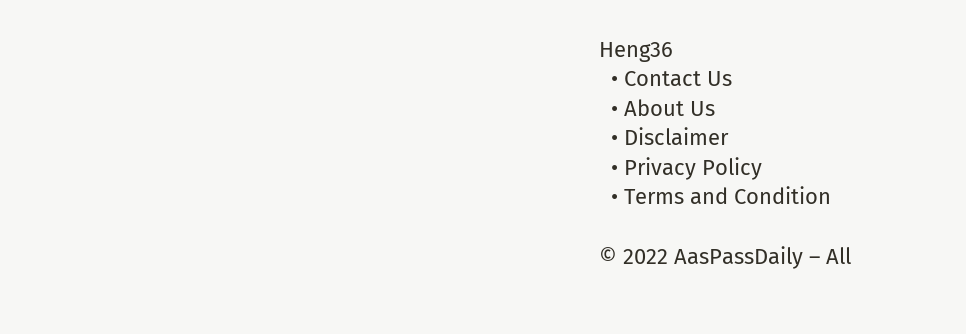Heng36
  • Contact Us
  • About Us
  • Disclaimer
  • Privacy Policy
  • Terms and Condition

© 2022 AasPassDaily – All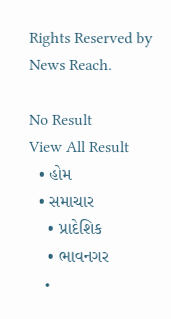Rights Reserved by News Reach.

No Result
View All Result
  • હોમ
  • સમાચાર
    • પ્રાદેશિક
    • ભાવનગર
    •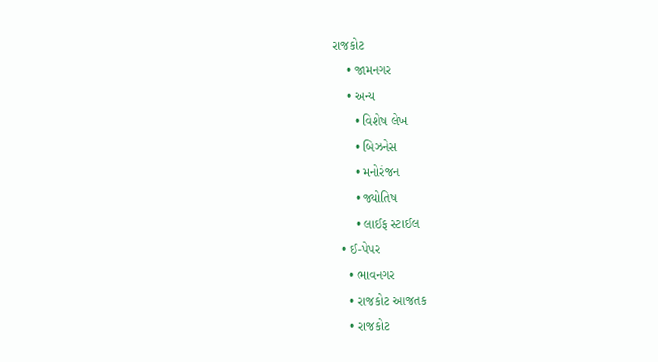રાજકોટ
    • જામનગર
    • અન્ય
      • વિશેષ લેખ
      • બિઝનેસ
      • મનોરંજન
      • જ્યોતિષ
      • લાઈફ સ્ટાઈલ
  • ઈ-પેપર
    • ભાવનગર
    • રાજકોટ આજતક
    • રાજકોટ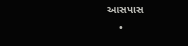આસપાસ
    •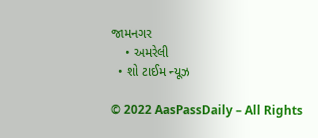જામનગર
    • અમરેલી
  • શો ટાઈમ ન્યૂઝ

© 2022 AasPassDaily – All Rights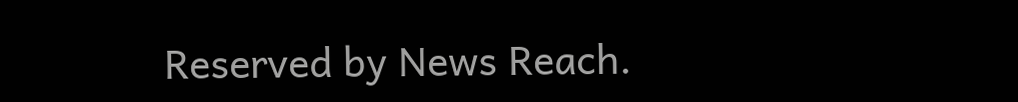Reserved by News Reach.